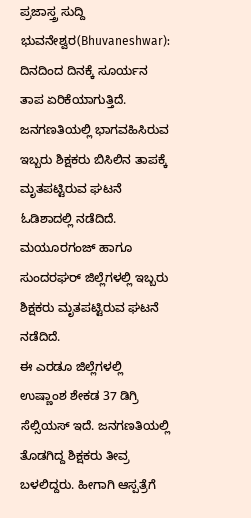ಪ್ರಜಾಸ್ತ್ರ ಸುದ್ದಿ
ಭುವನೇಶ್ವರ(Bhuvaneshwar): ದಿನದಿಂದ ದಿನಕ್ಕೆ ಸೂರ್ಯನ ತಾಪ ಏರಿಕೆಯಾಗುತ್ತಿದೆ. ಜನಗಣತಿಯಲ್ಲಿ ಭಾಗವಹಿಸಿರುವ ಇಬ್ಬರು ಶಿಕ್ಷಕರು ಬಿಸಿಲಿನ ತಾಪಕ್ಕೆ ಮೃತಪಟ್ಟಿರುವ ಘಟನೆ ಓಡಿಶಾದಲ್ಲಿ ನಡೆದಿದೆ. ಮಯೂರಗಂಜ್ ಹಾಗೂ ಸುಂದರಘರ್ ಜಿಲ್ಲೆಗಳಲ್ಲಿ ಇಬ್ಬರು ಶಿಕ್ಷಕರು ಮೃತಪಟ್ಟಿರುವ ಘಟನೆ ನಡೆದಿದೆ.
ಈ ಎರಡೂ ಜಿಲ್ಲೆಗಳಲ್ಲಿ ಉಷ್ಣಾಂಶ ಶೇಕಡ 37 ಡಿಗ್ರಿ ಸೆಲ್ಸಿಯಸ್ ಇದೆ. ಜನಗಣತಿಯಲ್ಲಿ ತೊಡಗಿದ್ದ ಶಿಕ್ಷಕರು ತೀವ್ರ ಬಳಲಿದ್ದರು. ಹೀಗಾಗಿ ಆಸ್ಪತ್ರೆಗೆ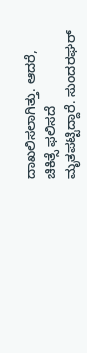ದಾಖಲಿಸಲಾಗಿತ್ತು. ಆದರೆ, ಚಿಕಿತ್ಸೆ ಫಲಿಸದೆ ಮೃತಪಟ್ಟಿದ್ದಾರೆ. ಸುಂದರಘರ್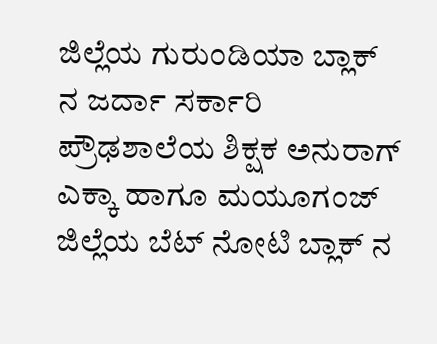ಜಿಲ್ಲೆಯ ಗುರುಂಡಿಯಾ ಬ್ಲಾಕ್ ನ ಜರ್ದಾ ಸರ್ಕಾರಿ ಪ್ರೌಢಶಾಲೆಯ ಶಿಕ್ಷಕ ಅನುರಾಗ್ ಎಕ್ಕಾ ಹಾಗೂ ಮಯೂಗಂಜ್ ಜಿಲ್ಲೆಯ ಬೆಟ್ ನೋಟಿ ಬ್ಲಾಕ್ ನ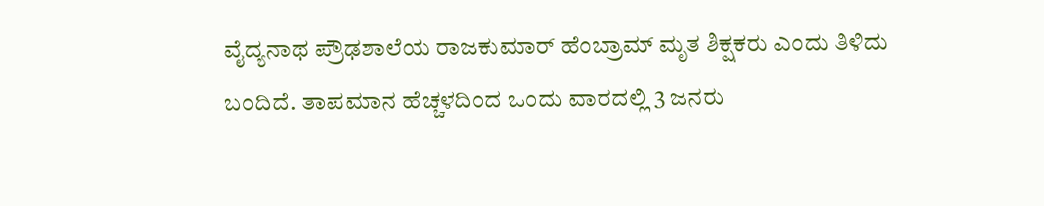ವೈದ್ಯನಾಥ ಪ್ರೌಢಶಾಲೆಯ ರಾಜಕುಮಾರ್ ಹೆಂಬ್ರಾಮ್ ಮೃತ ಶಿಕ್ಷಕರು ಎಂದು ತಿಳಿದು ಬಂದಿದೆ. ತಾಪಮಾನ ಹೆಚ್ಚಳದಿಂದ ಒಂದು ವಾರದಲ್ಲಿ 3 ಜನರು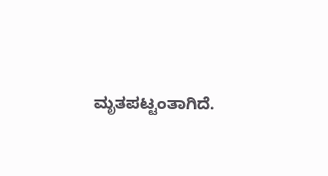ಮೃತಪಟ್ಟಂತಾಗಿದೆ.